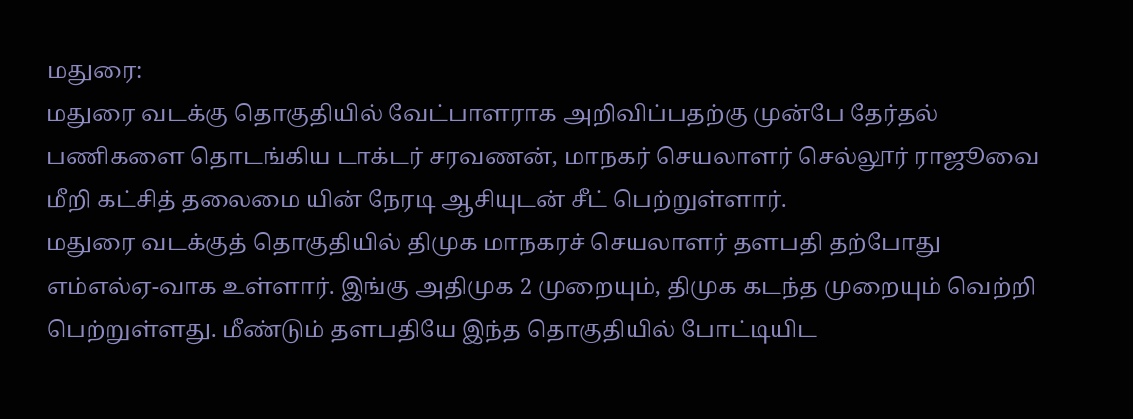மதுரை:
மதுரை வடக்கு தொகுதியில் வேட்பாளராக அறிவிப்பதற்கு முன்பே தேர்தல் பணிகளை தொடங்கிய டாக்டர் சரவணன், மாநகர் செயலாளர் செல்லூர் ராஜூவை மீறி கட்சித் தலைமை யின் நேரடி ஆசியுடன் சீட் பெற்றுள்ளார்.
மதுரை வடக்குத் தொகுதியில் திமுக மாநகரச் செயலாளர் தளபதி தற்போது எம்எல்ஏ-வாக உள்ளார். இங்கு அதிமுக 2 முறையும், திமுக கடந்த முறையும் வெற்றி பெற்றுள்ளது. மீண்டும் தளபதியே இந்த தொகுதியில் போட்டியிட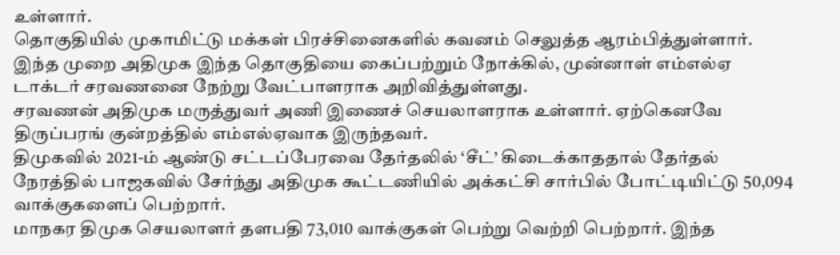உள்ளார்.
தொகுதியில் முகாமிட்டு மக்கள் பிரச்சினைகளில் கவனம் செலுத்த ஆரம்பித்துள்ளார். இந்த முறை அதிமுக இந்த தொகுதியை கைப்பற்றும் நோக்கில், முன்னாள் எம்எல்ஏ டாக்டர் சரவணனை நேற்று வேட்பாளராக அறிவித்துள்ளது.
சரவணன் அதிமுக மருத்துவர் அணி இணைச் செயலாளராக உள்ளார். ஏற்கெனவே திருப்பரங் குன்றத்தில் எம்எல்ஏவாக இருந்தவர்.
திமுகவில் 2021-ம் ஆண்டு சட்டப்பேரவை தேர்தலில் ‘சீட்’ கிடைக்காததால் தேர்தல் நேரத்தில் பாஜகவில் சேர்ந்து அதிமுக கூட்டணியில் அக்கட்சி சார்பில் போட்டியிட்டு 50,094 வாக்குகளைப் பெற்றார்.
மாநகர திமுக செயலாளர் தளபதி 73,010 வாக்குகள் பெற்று வெற்றி பெற்றார். இந்த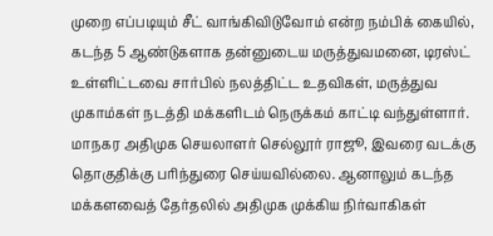முறை எப்படியும் சீட் வாங்கிவிடுவோம் என்ற நம்பிக் கையில், கடந்த 5 ஆண்டுகளாக தன்னுடைய மருத்துவமனை, டிரஸ்ட் உள்ளிட்டவை சார்பில் நலத்திட்ட உதவிகள், மருத்துவ முகாம்கள் நடத்தி மக்களிடம் நெருக்கம் காட்டி வந்துள்ளார்.
மாநகர அதிமுக செயலாளர் செல்லூர் ராஜூ, இவரை வடக்கு தொகுதிக்கு பரிந்துரை செய்யவில்லை. ஆனாலும் கடந்த மக்களவைத் தேர்தலில் அதிமுக முக்கிய நிர்வாகிகள்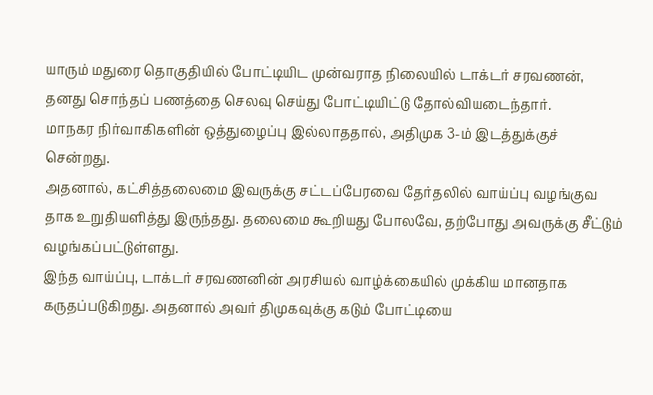யாரும் மதுரை தொகுதியில் போட்டியிட முன்வராத நிலையில் டாக்டர் சரவணன், தனது சொந்தப் பணத்தை செலவு செய்து போட்டியிட்டு தோல்வியடைந்தார்.
மாநகர நிர்வாகிகளின் ஒத்துழைப்பு இல்லாததால், அதிமுக 3-ம் இடத்துக்குச் சென்றது.
அதனால், கட்சித்தலைமை இவருக்கு சட்டப்பேரவை தேர்தலில் வாய்ப்பு வழங்குவ தாக உறுதியளித்து இருந்தது. தலைமை கூறியது போலவே, தற்போது அவருக்கு சீட்டும் வழங்கப்பட்டுள்ளது.
இந்த வாய்ப்பு, டாக்டர் சரவணனின் அரசியல் வாழ்க்கையில் முக்கிய மானதாக கருதப்படுகிறது. அதனால் அவர் திமுகவுக்கு கடும் போட்டியை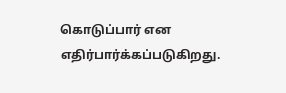கொடுப்பார் என எதிர்பார்க்கப்படுகிறது.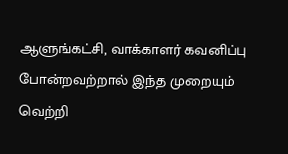ஆளுங்கட்சி, வாக்காளர் கவனிப்பு போன்றவற்றால் இந்த முறையும் வெற்றி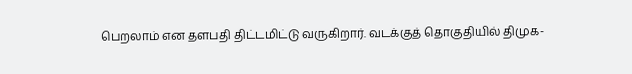பெறலாம் என தளபதி திட்டமிட்டு வருகிறார். வடக்குத் தொகுதியில் திமுக-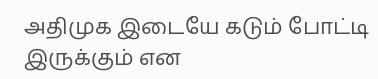அதிமுக இடையே கடும் போட்டி இருக்கும் என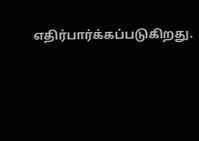எதிர்பார்க்கப்படுகிறது.